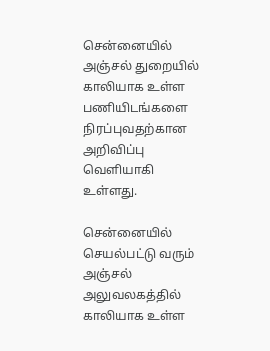சென்னையில் அஞ்சல் துறையில் காலியாக உள்ள பணியிடங்களை நிரப்புவதற்கான அறிவிப்பு வெளியாகி உள்ளது.

சென்னையில் செயல்பட்டு வரும் அஞ்சல் அலுவலகத்தில் காலியாக உள்ள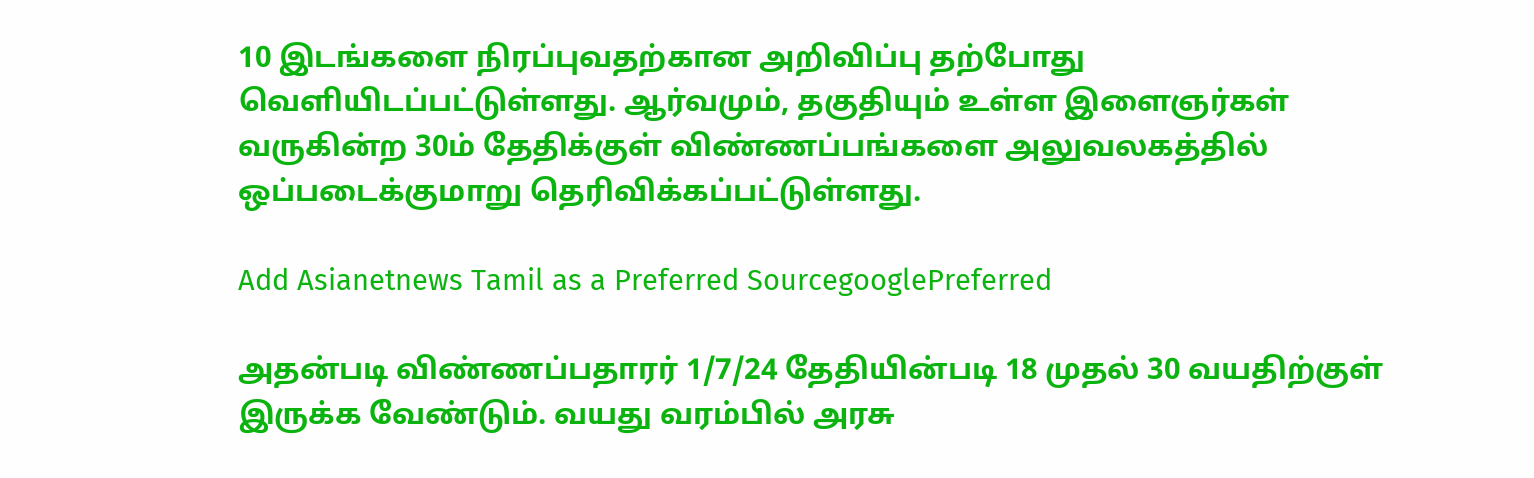10 இடங்களை நிரப்புவதற்கான அறிவிப்பு தற்போது வெளியிடப்பட்டுள்ளது. ஆர்வமும், தகுதியும் உள்ள இளைஞர்கள் வருகின்ற 30ம் தேதிக்குள் விண்ணப்பங்களை அலுவலகத்தில் ஒப்படைக்குமாறு தெரிவிக்கப்பட்டுள்ளது.

Add Asianetnews Tamil as a Preferred SourcegooglePreferred

அதன்படி விண்ணப்பதாரர் 1/7/24 தேதியின்படி 18 முதல் 30 வயதிற்குள் இருக்க வேண்டும். வயது வரம்பில் அரசு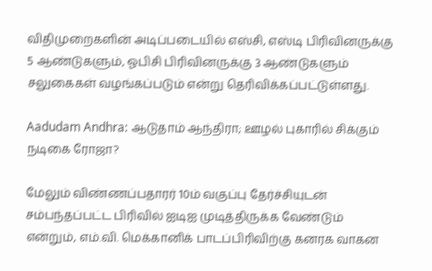விதிமுறைகளின் அடிப்படையில் எஸ்சி, எஸ்டி பிரிவினருக்கு 5 ஆண்டுகளும், ஓபிசி பிரிவினருக்கு 3 ஆண்டுகளும் சலுகைகள் வழங்கப்படும் என்று தெரிவிக்கப்பட்டுள்ளது.

Aadudam Andhra: ஆடுதாம் ஆந்திரா; ஊழல் புகாரில் சிக்கும் நடிகை ரோஜா?

மேலும் விண்ணப்பதாரர் 10ம் வகுப்பு தேர்ச்சியுடன் சம்பந்தப்பட்ட பிரிவில் ஐடிஐ முடித்திருக்க வேண்டும் என்றும், எம்.வி. மெக்கானிக் பாடப்பிரிவிற்கு கனரக வாகன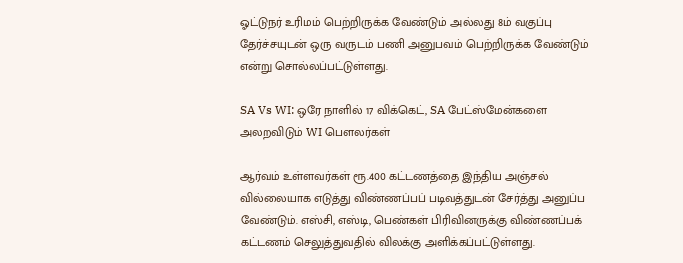ஓட்டுநர் உரிமம் பெற்றிருக்க வேண்டும் அல்லது 8ம் வகுப்பு தேர்ச்சயுடன் ஒரு வருடம் பணி அனுபவம் பெற்றிருக்க வேண்டும் என்று சொல்லப்பட்டுள்ளது.

SA Vs WI: ஒரே நாளில் 17 விக்கெட், SA பேட்ஸ்மேன்களை அலறவிடும் WI பௌலர்கள்

ஆர்வம் உள்ளவர்கள் ரூ.400 கட்டணத்தை இந்திய அஞ்சல் வில்லையாக எடுத்து விண்ணப்பப் படிவத்துடன் சேர்த்து அனுப்ப வேண்டும். எஸ்சி, எஸ்டி, பெண்கள் பிரிவினருக்கு விண்ணப்பக் கட்டணம் செலுத்துவதில் விலக்கு அளிக்கப்பட்டுள்ளது.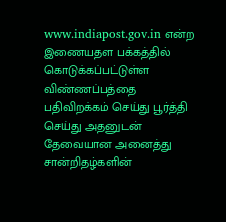www.indiapost.gov.in என்ற இணையதள பக்கத்தில் கொடுக்கப்பட்டுள்ள விண்ணப்பத்தை பதிவிறக்கம் செய்து பூர்த்தி செய்து அதனுடன் தேவையான அனைத்து சான்றிதழ்களின்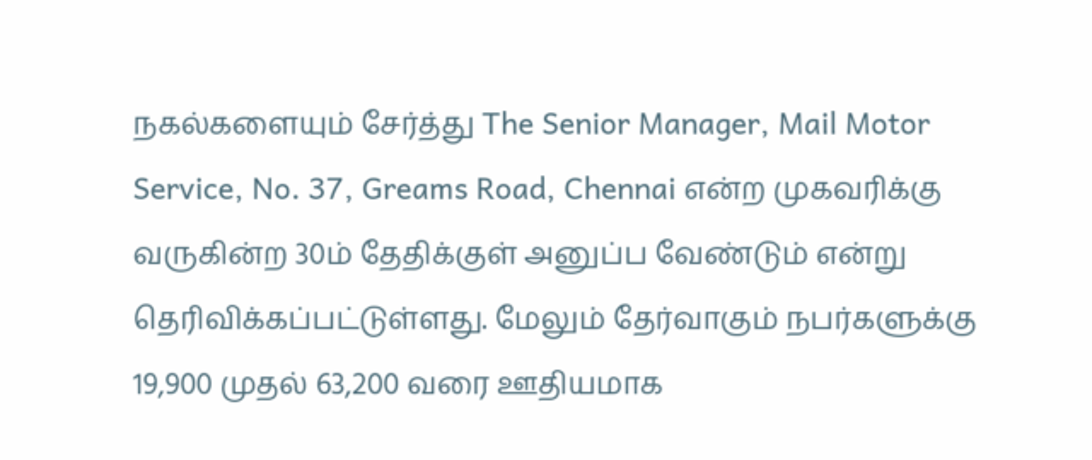நகல்களையும் சேர்த்து The Senior Manager, Mail Motor Service, No. 37, Greams Road, Chennai என்ற முகவரிக்கு வருகின்ற 30ம் தேதிக்குள் அனுப்ப வேண்டும் என்று தெரிவிக்கப்பட்டுள்ளது. மேலும் தேர்வாகும் நபர்களுக்கு 19,900 முதல் 63,200 வரை ஊதியமாக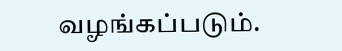வழங்கப்படும்.